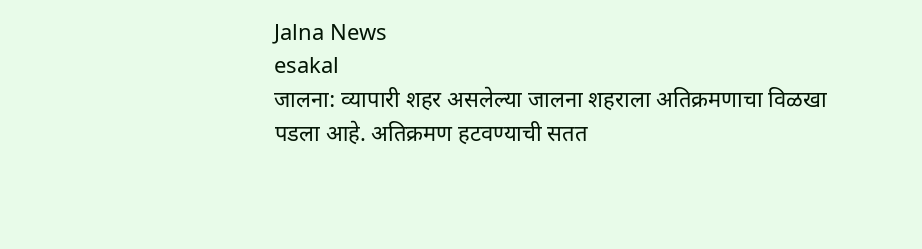Jalna News
esakal
जालना: व्यापारी शहर असलेल्या जालना शहराला अतिक्रमणाचा विळखा पडला आहे. अतिक्रमण हटवण्याची सतत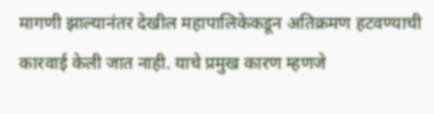मागणी झाल्यानंतर देखील महापालिकेकडून अतिक्रमण हटवण्याची कारवाई केली जात नाही. याचे प्रमुख कारण म्हणजे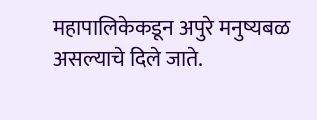महापालिकेकडून अपुरे मनुष्यबळ असल्याचे दिले जाते.